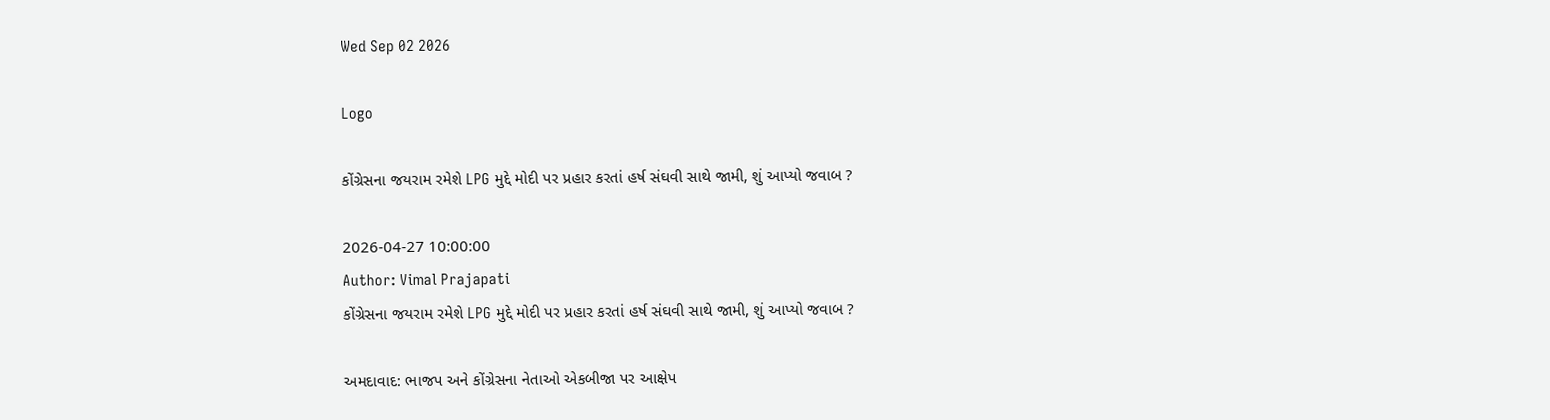Wed Sep 02 2026

Logo

કોંગ્રેસના જયરામ રમેશે LPG મુદ્દે મોદી પર પ્રહાર કરતાં હર્ષ સંઘવી સાથે જામી, શું આપ્યો જવાબ ?

2026-04-27 10:00:00
Author: Vimal Prajapati
કોંગ્રેસના જયરામ રમેશે LPG મુદ્દે મોદી પર પ્રહાર કરતાં હર્ષ સંઘવી સાથે જામી, શું આપ્યો જવાબ ?

અમદાવાદ: ભાજપ અને કોંગ્રેસના નેતાઓ એકબીજા પર આક્ષેપ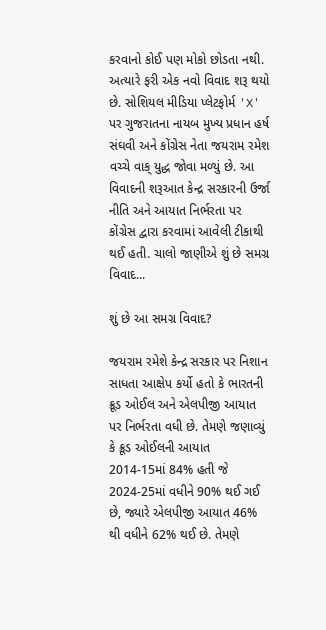કરવાનો કોઈ પણ મોકો છોડતા નથી. અત્યારે ફરી એક નવો વિવાદ શરૂ થયો છે. સોશિયલ મીડિયા પ્લેટફોર્મ 'X' પર ગુજરાતના નાયબ મુખ્ય પ્રધાન હર્ષ સંઘવી અને કોંગ્રેસ નેતા જયરામ રમેશ વચ્ચે વાક્ યુદ્ધ જોવા મળ્યું છે. આ વિવાદની શરૂઆત કેન્દ્ર સરકારની ઉર્જા નીતિ અને આયાત નિર્ભરતા પર કોંગ્રેસ દ્વારા કરવામાં આવેલી ટીકાથી થઈ હતી. ચાલો જાણીએ શું છે સમગ્ર વિવાદ...

શું છે આ સમગ્ર વિવાદ?

જયરામ રમેશે કેન્દ્ર સરકાર પર નિશાન સાધતા આક્ષેપ કર્યો હતો કે ભારતની ક્રૂડ ઓઈલ અને એલપીજી આયાત પર નિર્ભરતા વધી છે. તેમણે જણાવ્યું કે ક્રૂડ ઓઈલની આયાત 2014-15માં 84% હતી જે 2024-25માં વધીને 90% થઈ ગઈ છે, જ્યારે એલપીજી આયાત 46% થી વધીને 62% થઈ છે. તેમણે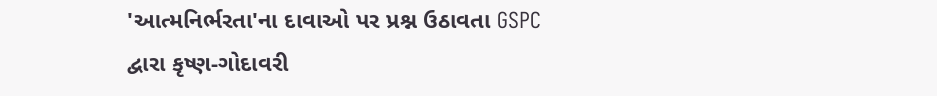'આત્મનિર્ભરતા'ના દાવાઓ પર પ્રશ્ન ઉઠાવતા GSPC દ્વારા કૃષ્ણ-ગોદાવરી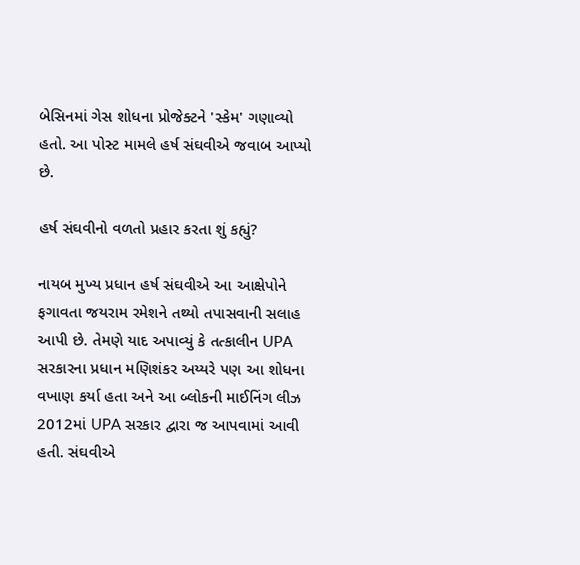બેસિનમાં ગેસ શોધના પ્રોજેક્ટને 'સ્કેમ' ગણાવ્યો હતો. આ પોસ્ટ મામલે હર્ષ સંઘવીએ જવાબ આપ્યો છે.

હર્ષ સંઘવીનો વળતો પ્રહાર કરતા શું કહ્યું?

નાયબ મુખ્ય પ્રધાન હર્ષ સંઘવીએ આ આક્ષેપોને ફગાવતા જયરામ રમેશને તથ્યો તપાસવાની સલાહ આપી છે. તેમણે યાદ અપાવ્યું કે તત્કાલીન UPA સરકારના પ્રધાન મણિશંકર અય્યરે પણ આ શોધના વખાણ કર્યા હતા અને આ બ્લોકની માઈનિંગ લીઝ 2012માં UPA સરકાર દ્વારા જ આપવામાં આવી હતી. સંઘવીએ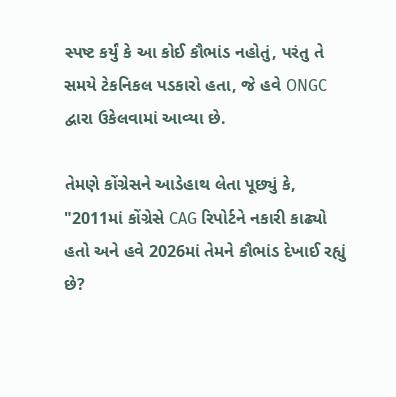સ્પષ્ટ કર્યું કે આ કોઈ કૌભાંડ નહોતું, પરંતુ તે સમયે ટેકનિકલ પડકારો હતા, જે હવે ONGC દ્વારા ઉકેલવામાં આવ્યા છે.

તેમણે કોંગ્રેસને આડેહાથ લેતા પૂછ્યું કે, "2011માં કોંગ્રેસે CAG રિપોર્ટને નકારી કાઢ્યો હતો અને હવે 2026માં તેમને કૌભાંડ દેખાઈ રહ્યું છે?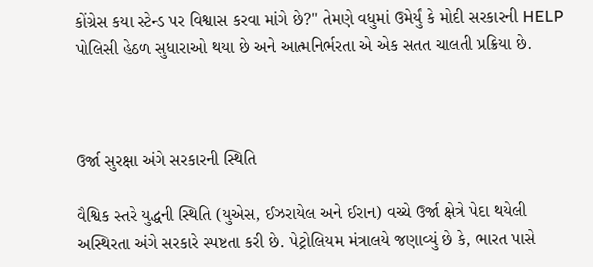કોંગ્રેસ કયા સ્ટેન્ડ પર વિશ્વાસ કરવા માંગે છે?" તેમણે વધુમાં ઉમેર્યું કે મોદી સરકારની HELP પોલિસી હેઠળ સુધારાઓ થયા છે અને આત્મનિર્ભરતા એ એક સતત ચાલતી પ્રક્રિયા છે.



ઉર્જા સુરક્ષા અંગે સરકારની સ્થિતિ

વૈશ્વિક સ્તરે યુદ્ધની સ્થિતિ (યુએસ, ઈઝરાયેલ અને ઈરાન) વચ્ચે ઉર્જા ક્ષેત્રે પેદા થયેલી અસ્થિરતા અંગે સરકારે સ્પષ્ટતા કરી છે. પેટ્રોલિયમ મંત્રાલયે જણાવ્યું છે કે, ભારત પાસે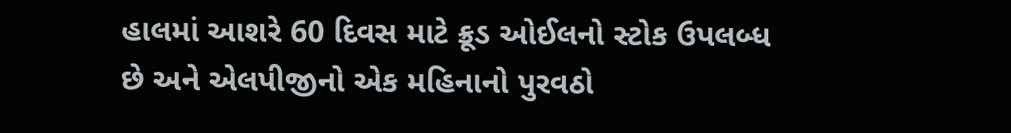હાલમાં આશરે 60 દિવસ માટે ક્રૂડ ઓઈલનો સ્ટોક ઉપલબ્ધ છે અને એલપીજીનો એક મહિનાનો પુરવઠો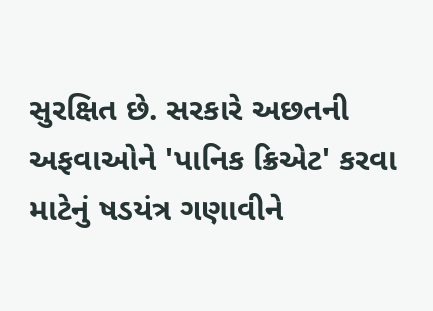સુરક્ષિત છે. સરકારે અછતની અફવાઓને 'પાનિક ક્રિએટ' કરવા માટેનું ષડયંત્ર ગણાવીને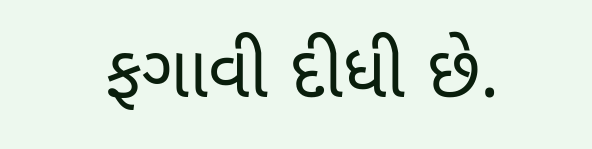ફગાવી દીધી છે.